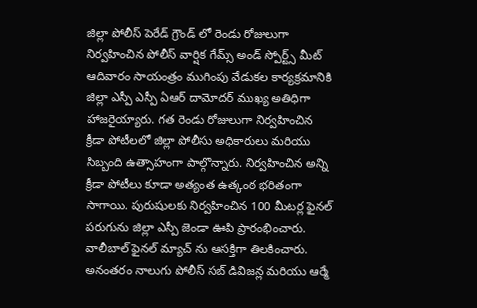జిల్లా పోలీస్ పెరేడ్ గ్రౌండ్ లో రెండు రోజులుగా నిర్వహించిన పోలీస్ వార్షిక గేమ్స్ అండ్ స్పోర్ట్స్ మీట్ ఆదివారం సాయంత్రం ముగింపు వేడుకల కార్యక్రమానికి జిల్లా ఎస్పీ ఎస్పీ ఏఆర్ దామోదర్ ముఖ్య అతిధిగా హాజరైయ్యారు. గత రెండు రోజులుగా నిర్వహించిన క్రీడా పోటీలలో జిల్లా పోలీసు అధికారులు మరియు సిబ్బంది ఉత్సాహంగా పాల్గొన్నారు. నిర్వహించిన అన్ని క్రీడా పోటీలు కూడా అత్యంత ఉత్కంఠ భరితంగా సాగాయి. పురుషులకు నిర్వహించిన 100 మీటర్ల ఫైనల్ పరుగును జిల్లా ఎస్పీ జెండా ఊపి ప్రారంభించారు. వాలీబాల్ ఫైనల్ మ్యాచ్ ను ఆసక్తిగా తిలకించారు. అనంతరం నాలుగు పోలీస్ సబ్ డివిజన్ల మరియు ఆర్మే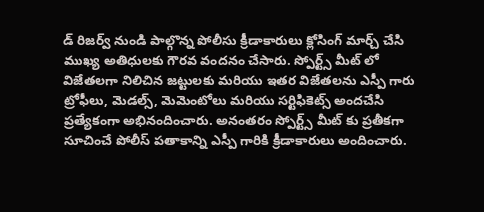డ్ రిజర్వ్ నుండి పాల్గొన్న పోలీసు క్రీడాకారులు క్లోసింగ్ మార్చ్ చేసి ముఖ్య అతిధులకు గౌరవ వందనం చేసారు. స్పోర్ట్స్ మీట్ లో విజేతలగా నిలిచిన జట్టులకు మరియు ఇతర విజేతలను ఎస్పీ గారు ట్రోఫీలు, మెడల్స్, మెమెంటోలు మరియు సర్టిఫికెట్స్ అందచేసి ప్రత్యేకంగా అభినందించారు. అనంతరం స్పోర్ట్స్ మీట్ కు ప్రతీకగా సూచించే పోలీస్ పతాకాన్ని ఎస్పీ గారికి క్రీడాకారులు అందించారు.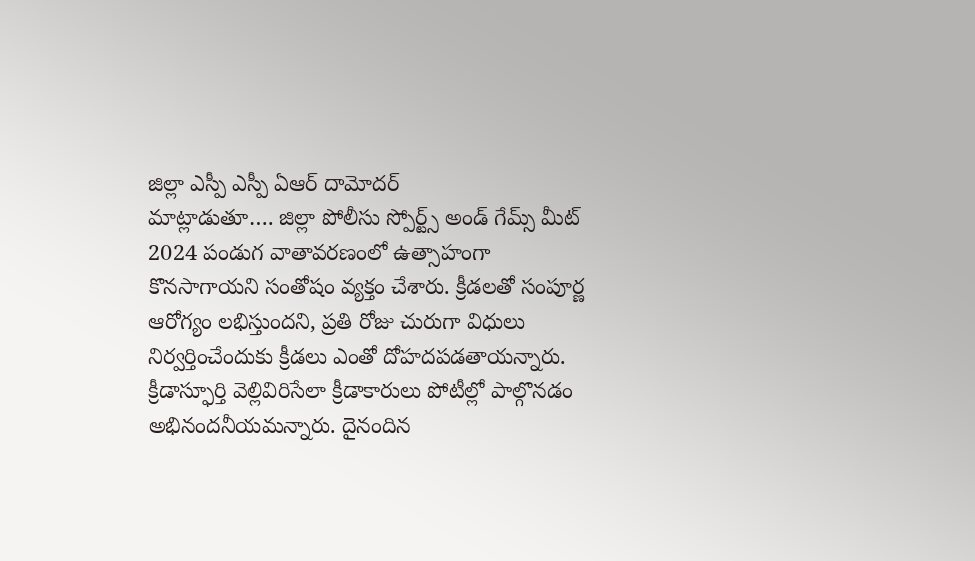జిల్లా ఎస్పీ ఎస్పీ ఏఆర్ దామోదర్
మాట్లాడుతూ…. జిల్లా పోలీసు స్పోర్ట్స్ అండ్ గేమ్స్ మీట్ 2024 పండుగ వాతావరణంలో ఉత్సాహంగా కొనసాగాయని సంతోషం వ్యక్తం చేశారు. క్రీడలతో సంపూర్ణ ఆరోగ్యం లభిస్తుందని, ప్రతి రోజు చురుగా విధులు నిర్వర్తించేందుకు క్రీడలు ఎంతో దోహదపడతాయన్నారు. క్రీడాస్ఫూర్తి వెల్లివిరిసేలా క్రీడాకారులు పోటీల్లో పాల్గొనడం అభినందనీయమన్నారు. దైనందిన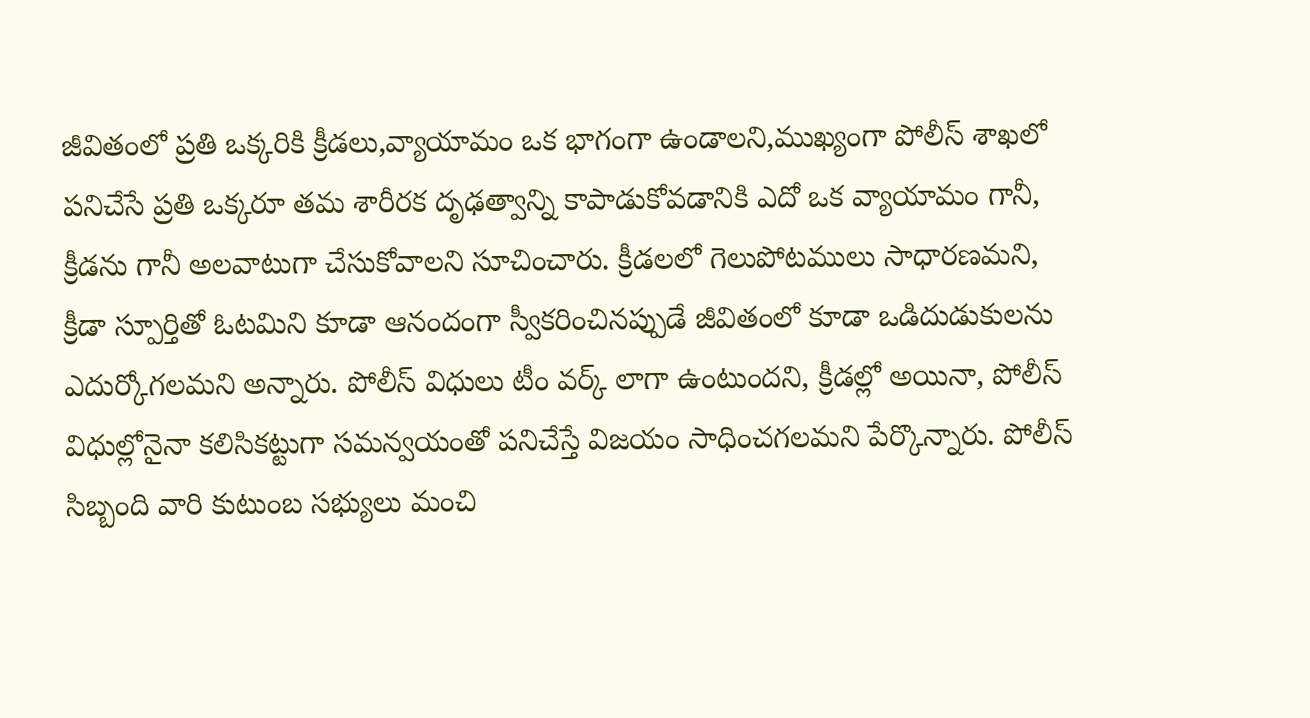జీవితంలో ప్రతి ఒక్కరికి క్రీడలు,వ్యాయామం ఒక భాగంగా ఉండాలని,ముఖ్యంగా పోలీస్ శాఖలో పనిచేసే ప్రతి ఒక్కరూ తమ శారీరక దృఢత్వాన్ని కాపాడుకోవడానికి ఎదో ఒక వ్యాయామం గానీ, క్రీడను గానీ అలవాటుగా చేసుకోవాలని సూచించారు. క్రీడలలో గెలుపోటములు సాధారణమని, క్రీడా స్పూర్తితో ఓటమిని కూడా ఆనందంగా స్వీకరించినప్పుడే జీవితంలో కూడా ఒడిదుడుకులను ఎదుర్కోగలమని అన్నారు. పోలీస్ విధులు టీం వర్క్ లాగా ఉంటుందని, క్రీడల్లో అయినా, పోలీస్ విధుల్లోనైనా కలిసికట్టుగా సమన్వయంతో పనిచేస్తే విజయం సాధించగలమని పేర్కొన్నారు. పోలీస్ సిబ్బంది వారి కుటుంబ సభ్యులు మంచి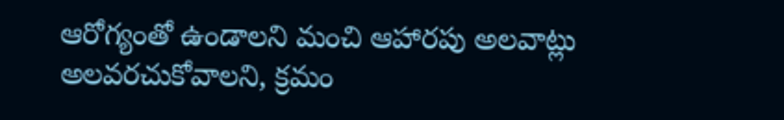ఆరోగ్యంతో ఉండాలని మంచి ఆహారపు అలవాట్లు అలవరచుకోవాలని, క్రమం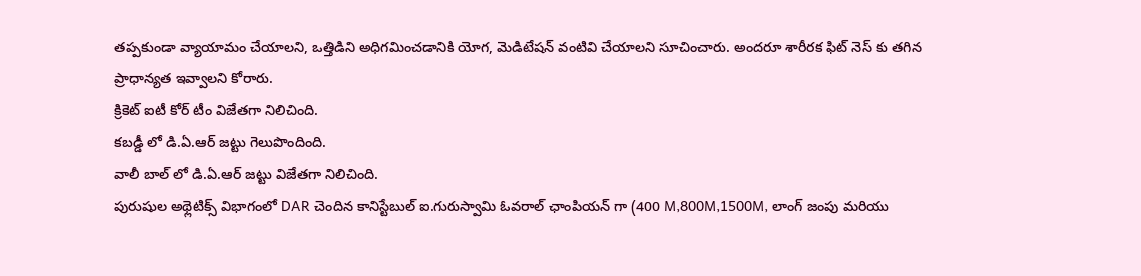తప్పకుండా వ్యాయామం చేయాలని, ఒత్తిడిని అధిగమించడానికి యోగ, మెడిటేషన్ వంటివి చేయాలని సూచించారు. అందరూ శారీరక ఫిట్ నెస్ కు తగిన ప్రాధాన్యత ఇవ్వాలని కోరారు.
క్రికెట్ ఐటీ కోర్ టీం విజేతగా నిలిచింది.
కబడ్డీ లో డి.ఏ.ఆర్ జట్టు గెలుపొందింది.
వాలీ బాల్ లో డి.ఏ.ఆర్ జట్టు విజేతగా నిలిచింది.
పురుషుల అథ్లెటిక్స్ విభాగంలో DAR చెందిన కానిస్టేబుల్ ఐ.గురుస్వామి ఓవరాల్ ఛాంపియన్ గా (400 M,800M,1500M, లాంగ్ జంపు మరియు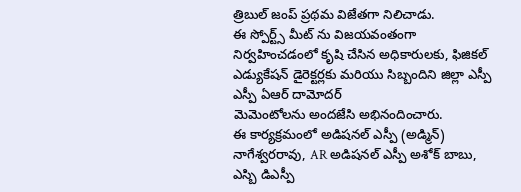త్రిబుల్ జంప్ ప్రథమ విజేతగా నిలిచాడు.
ఈ స్పోర్ట్స్ మీట్ ను విజయవంతంగా నిర్వహించడంలో కృషి చేసిన అధికారులకు, ఫిజికల్ ఎడ్యుకేషన్ డైరెక్టర్లకు మరియు సిబ్బందిని జిల్లా ఎస్పీ ఎస్పీ ఏఆర్ దామోదర్
మెమెంటోలను అందజేసి అభినందించారు.
ఈ కార్యక్రమంలో అడిషనల్ ఎస్పీ (అడ్మిన్) నాగేశ్వరరావు, AR అడిషనల్ ఎస్పీ అశోక్ బాబు, ఎస్బి డిఎస్పీ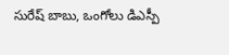సురేష్ బాబు, ఒంగోలు డిఎస్పీ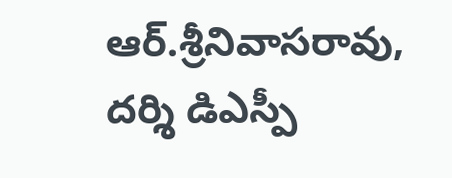ఆర్.శ్రీనివాసరావు, దర్శి డిఎస్పీ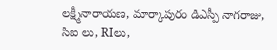లక్ష్మీనారాయణ, మార్కాపురం డిఎస్పీ నాగరాజు, సిఐ లు, RIలు,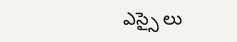ఎస్సై లు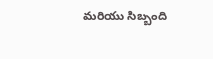మరియు సిబ్బంది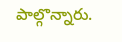పాల్గొన్నారు.